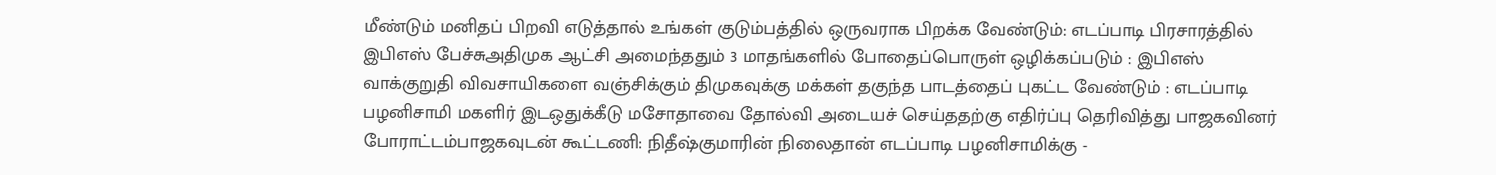மீண்டும் மனிதப் பிறவி எடுத்தால் உங்கள் குடும்பத்தில் ஒருவராக பிறக்க வேண்டும்: எடப்பாடி பிரசாரத்தில் இபிஎஸ் பேச்சுஅதிமுக ஆட்சி அமைந்ததும் 3 மாதங்களில் போதைப்பொருள் ஒழிக்கப்படும் : இபிஎஸ் வாக்குறுதி விவசாயிகளை வஞ்சிக்கும் திமுகவுக்கு மக்கள் தகுந்த பாடத்தைப் புகட்ட வேண்டும் : எடப்பாடி பழனிசாமி மகளிர் இடஒதுக்கீடு மசோதாவை தோல்வி அடையச் செய்ததற்கு எதிர்ப்பு தெரிவித்து பாஜகவினர் போராட்டம்பாஜகவுடன் கூட்டணி: நிதீஷ்குமாரின் நிலைதான் எடப்பாடி பழனிசாமிக்கு -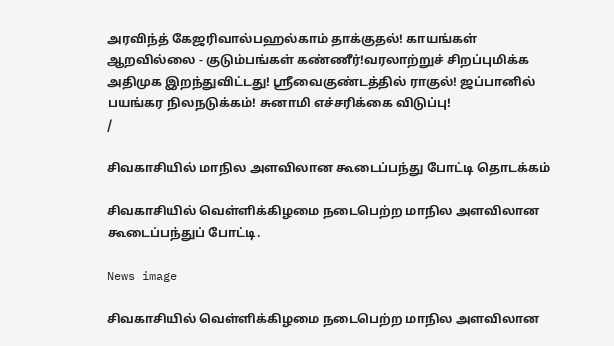அரவிந்த் கேஜரிவால்பஹல்காம் தாக்குதல்! காயங்கள் ஆறவில்லை - குடும்பங்கள் கண்ணீர்!வரலாற்றுச் சிறப்புமிக்க அதிமுக இறந்துவிட்டது! ஸ்ரீவைகுண்டத்தில் ராகுல்! ஜப்பானில் பயங்கர நிலநடுக்கம்! சுனாமி எச்சரிக்கை விடுப்பு!
/

சிவகாசியில் மாநில அளவிலான கூடைப்பந்து போட்டி தொடக்கம்

சிவகாசியில் வெள்ளிக்கிழமை நடைபெற்ற மாநில அளவிலான கூடைப்பந்துப் போட்டி.

News image

சிவகாசியில் வெள்ளிக்கிழமை நடைபெற்ற மாநில அளவிலான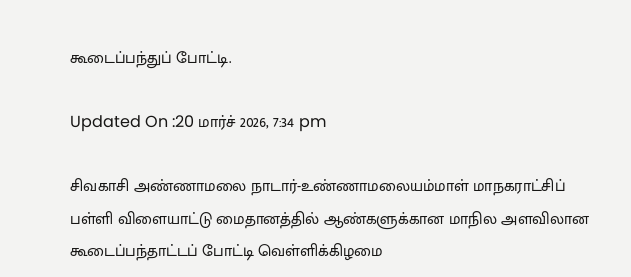கூடைப்பந்துப் போட்டி.

Updated On :20 மார்ச் 2026, 7:34 pm

சிவகாசி அண்ணாமலை நாடார்-உண்ணாமலையம்மாள் மாநகராட்சிப் பள்ளி விளையாட்டு மைதானத்தில் ஆண்களுக்கான மாநில அளவிலான கூடைப்பந்தாட்டப் போட்டி வெள்ளிக்கிழமை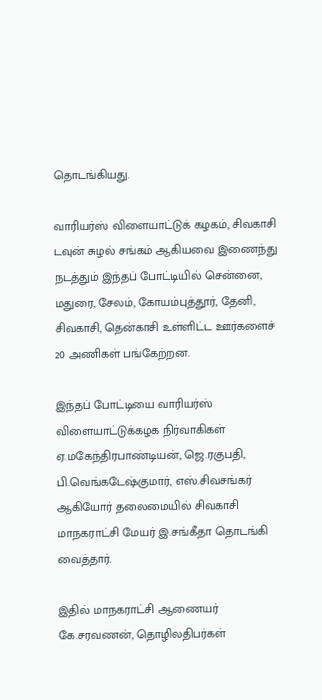தொடங்கியது.

வாரியர்ஸ் விளையாட்டுக் கழகம், சிவகாசி டவுன் சுழல் சங்கம் ஆகியவை இணைந்து நடத்தும் இந்தப் போட்டியில் சென்னை, மதுரை, சேலம், கோயம்புத்தூர், தேனி, சிவகாசி, தென்காசி உள்ளிட்ட ஊர்களைச் 20 அணிகள் பங்கேற்றன.

இந்தப் போட்டியை வாரியர்ஸ் விளையாட்டுக்கழக நிர்வாகிகள் ஏ.மகேந்திரபாண்டியன், ஜெ.ரகுபதி, பி.வெங்கடேஷ்குமார், எஸ்.சிவசங்கர் ஆகியோர் தலைமையில் சிவகாசி மாநகராட்சி மேயர் இ.சங்கீதா தொடங்கி வைத்தார்.

இதில் மாநகராட்சி ஆணையர் கே.சரவணன், தொழிலதிபர்கள்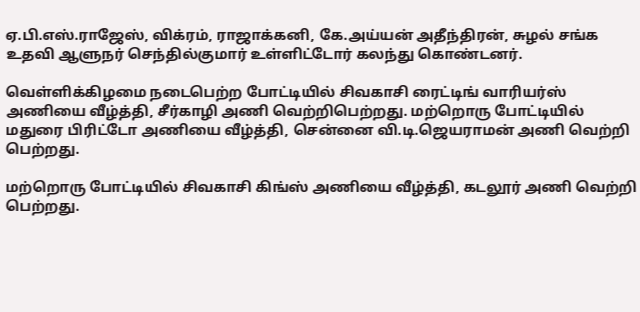ஏ.பி.எஸ்.ராஜேஸ், விக்ரம், ராஜாக்கனி, கே.அய்யன் அதீந்திரன், சுழல் சங்க உதவி ஆளுநர் செந்தில்குமார் உள்ளிட்டோர் கலந்து கொண்டனர்.

வெள்ளிக்கிழமை நடைபெற்ற போட்டியில் சிவகாசி ரைட்டிங் வாரியர்ஸ் அணியை வீழ்த்தி, சீர்காழி அணி வெற்றிபெற்றது. மற்றொரு போட்டியில் மதுரை பிரிட்டோ அணியை வீழ்த்தி, சென்னை வி.டி.ஜெயராமன் அணி வெற்றி பெற்றது.

மற்றொரு போட்டியில் சிவகாசி கிங்ஸ் அணியை வீழ்த்தி, கடலூர் அணி வெற்றி பெற்றது.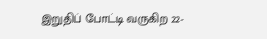இறுதிப் போட்டி வருகிற 22-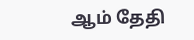ஆம் தேதி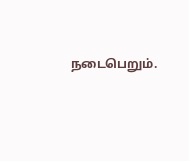நடைபெறும்.